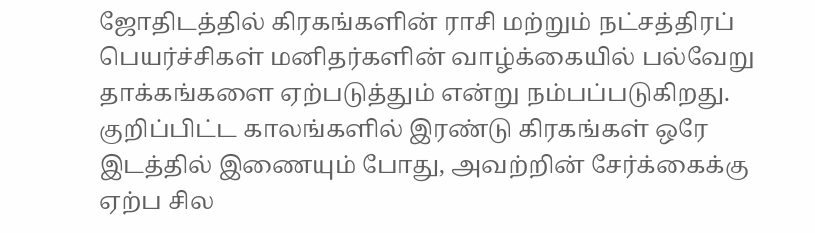ஜோதிடத்தில் கிரகங்களின் ராசி மற்றும் நட்சத்திரப் பெயர்ச்சிகள் மனிதர்களின் வாழ்க்கையில் பல்வேறு தாக்கங்களை ஏற்படுத்தும் என்று நம்பப்படுகிறது. குறிப்பிட்ட காலங்களில் இரண்டு கிரகங்கள் ஒரே இடத்தில் இணையும் போது, அவற்றின் சேர்க்கைக்கு ஏற்ப சில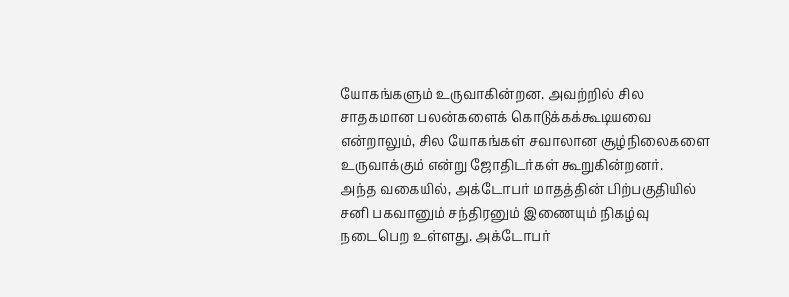யோகங்களும் உருவாகின்றன. அவற்றில் சில சாதகமான பலன்களைக் கொடுக்கக்கூடியவை என்றாலும், சில யோகங்கள் சவாலான சூழ்நிலைகளை உருவாக்கும் என்று ஜோதிடர்கள் கூறுகின்றனர்.
அந்த வகையில், அக்டோபர் மாதத்தின் பிற்பகுதியில் சனி பகவானும் சந்திரனும் இணையும் நிகழ்வு நடைபெற உள்ளது. அக்டோபர்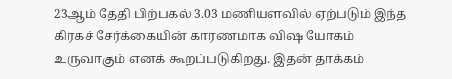23ஆம் தேதி பிற்பகல் 3.03 மணியளவில் ஏற்படும் இந்த கிரகச் சேர்க்கையின் காரணமாக விஷ யோகம் உருவாகும் எனக் கூறப்படுகிறது. இதன் தாக்கம்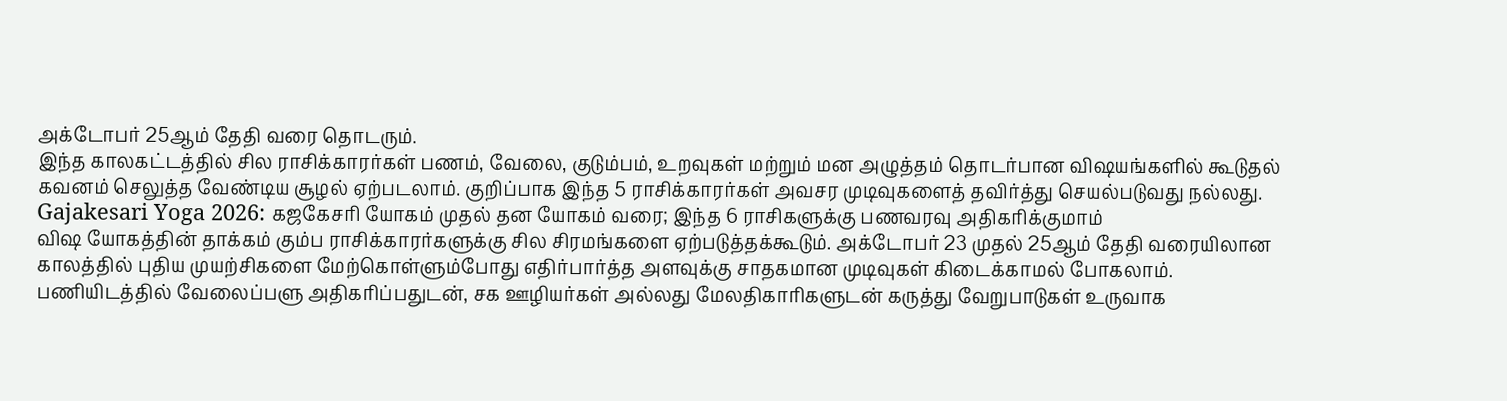அக்டோபர் 25ஆம் தேதி வரை தொடரும்.
இந்த காலகட்டத்தில் சில ராசிக்காரர்கள் பணம், வேலை, குடும்பம், உறவுகள் மற்றும் மன அழுத்தம் தொடர்பான விஷயங்களில் கூடுதல் கவனம் செலுத்த வேண்டிய சூழல் ஏற்படலாம். குறிப்பாக இந்த 5 ராசிக்காரர்கள் அவசர முடிவுகளைத் தவிர்த்து செயல்படுவது நல்லது.
Gajakesari Yoga 2026: கஜகேசரி யோகம் முதல் தன யோகம் வரை; இந்த 6 ராசிகளுக்கு பணவரவு அதிகரிக்குமாம்
விஷ யோகத்தின் தாக்கம் கும்ப ராசிக்காரர்களுக்கு சில சிரமங்களை ஏற்படுத்தக்கூடும். அக்டோபர் 23 முதல் 25ஆம் தேதி வரையிலான காலத்தில் புதிய முயற்சிகளை மேற்கொள்ளும்போது எதிர்பார்த்த அளவுக்கு சாதகமான முடிவுகள் கிடைக்காமல் போகலாம்.
பணியிடத்தில் வேலைப்பளு அதிகரிப்பதுடன், சக ஊழியர்கள் அல்லது மேலதிகாரிகளுடன் கருத்து வேறுபாடுகள் உருவாக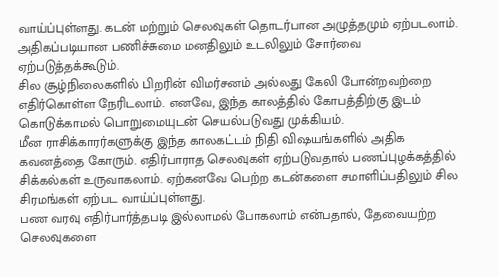வாய்ப்புள்ளது. கடன் மற்றும் செலவுகள் தொடர்பான அழுத்தமும் ஏற்படலாம். அதிகப்படியான பணிச்சுமை மனதிலும் உடலிலும் சோர்வை ஏற்படுத்தக்கூடும்.
சில சூழ்நிலைகளில் பிறரின் விமர்சனம் அல்லது கேலி போன்றவற்றை எதிர்கொள்ள நேரிடலாம். எனவே, இந்த காலத்தில் கோபத்திற்கு இடம் கொடுக்காமல் பொறுமையுடன் செயல்படுவது முக்கியம்.
மீன ராசிக்காரர்களுக்கு இந்த காலகட்டம் நிதி விஷயங்களில் அதிக கவனத்தை கோரும். எதிர்பாராத செலவுகள் ஏற்படுவதால் பணப்புழக்கத்தில் சிக்கல்கள் உருவாகலாம். ஏற்கனவே பெற்ற கடன்களை சமாளிப்பதிலும் சில சிரமங்கள் ஏற்பட வாய்ப்புள்ளது.
பண வரவு எதிர்பார்த்தபடி இல்லாமல் போகலாம் என்பதால், தேவையற்ற செலவுகளை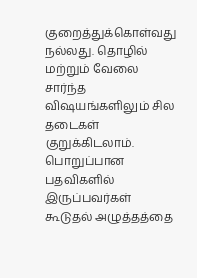குறைத்துக்கொள்வது நல்லது. தொழில் மற்றும் வேலை சார்ந்த விஷயங்களிலும் சில தடைகள் குறுக்கிடலாம். பொறுப்பான பதவிகளில் இருப்பவர்கள் கூடுதல் அழுத்தத்தை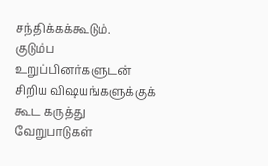சந்திக்கக்கூடும்.
குடும்ப உறுப்பினர்களுடன் சிறிய விஷயங்களுக்குக் கூட கருத்து வேறுபாடுகள்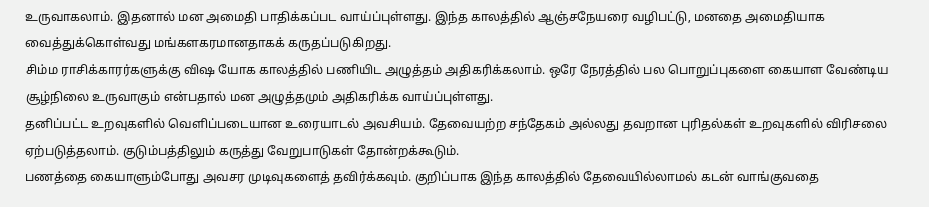உருவாகலாம். இதனால் மன அமைதி பாதிக்கப்பட வாய்ப்புள்ளது. இந்த காலத்தில் ஆஞ்சநேயரை வழிபட்டு, மனதை அமைதியாக வைத்துக்கொள்வது மங்களகரமானதாகக் கருதப்படுகிறது.
சிம்ம ராசிக்காரர்களுக்கு விஷ யோக காலத்தில் பணியிட அழுத்தம் அதிகரிக்கலாம். ஒரே நேரத்தில் பல பொறுப்புகளை கையாள வேண்டிய சூழ்நிலை உருவாகும் என்பதால் மன அழுத்தமும் அதிகரிக்க வாய்ப்புள்ளது.
தனிப்பட்ட உறவுகளில் வெளிப்படையான உரையாடல் அவசியம். தேவையற்ற சந்தேகம் அல்லது தவறான புரிதல்கள் உறவுகளில் விரிசலை ஏற்படுத்தலாம். குடும்பத்திலும் கருத்து வேறுபாடுகள் தோன்றக்கூடும்.
பணத்தை கையாளும்போது அவசர முடிவுகளைத் தவிர்க்கவும். குறிப்பாக இந்த காலத்தில் தேவையில்லாமல் கடன் வாங்குவதை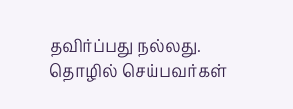தவிர்ப்பது நல்லது. தொழில் செய்பவர்கள்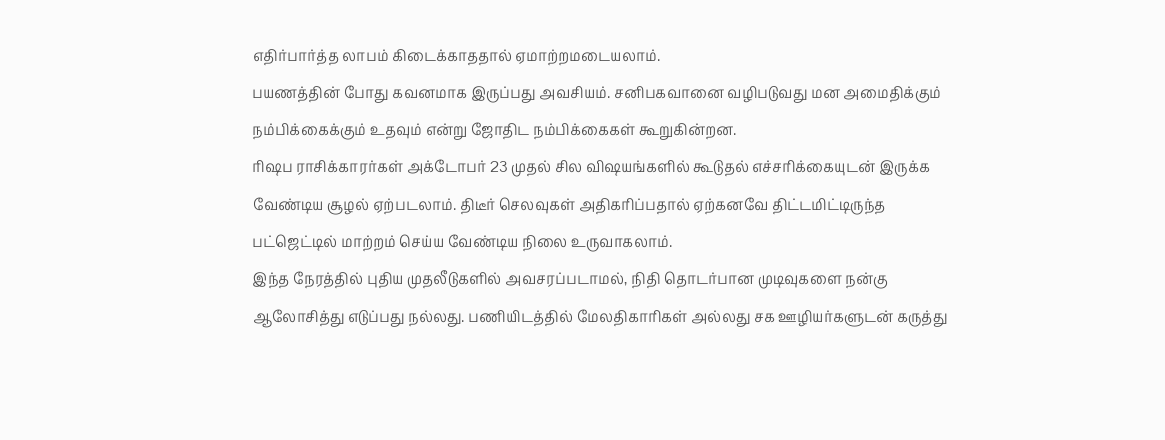எதிர்பார்த்த லாபம் கிடைக்காததால் ஏமாற்றமடையலாம்.
பயணத்தின் போது கவனமாக இருப்பது அவசியம். சனிபகவானை வழிபடுவது மன அமைதிக்கும் நம்பிக்கைக்கும் உதவும் என்று ஜோதிட நம்பிக்கைகள் கூறுகின்றன.
ரிஷப ராசிக்காரர்கள் அக்டோபர் 23 முதல் சில விஷயங்களில் கூடுதல் எச்சரிக்கையுடன் இருக்க வேண்டிய சூழல் ஏற்படலாம். திடீர் செலவுகள் அதிகரிப்பதால் ஏற்கனவே திட்டமிட்டிருந்த பட்ஜெட்டில் மாற்றம் செய்ய வேண்டிய நிலை உருவாகலாம்.
இந்த நேரத்தில் புதிய முதலீடுகளில் அவசரப்படாமல், நிதி தொடர்பான முடிவுகளை நன்கு ஆலோசித்து எடுப்பது நல்லது. பணியிடத்தில் மேலதிகாரிகள் அல்லது சக ஊழியர்களுடன் கருத்து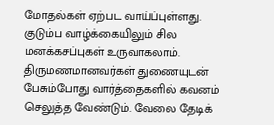மோதல்கள் ஏற்பட வாய்ப்புள்ளது.
குடும்ப வாழ்க்கையிலும் சில மனக்கசப்புகள் உருவாகலாம். திருமணமானவர்கள் துணையுடன் பேசும்போது வார்த்தைகளில் கவனம் செலுத்த வேண்டும். வேலை தேடிக்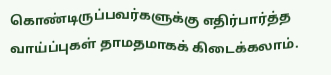கொண்டிருப்பவர்களுக்கு எதிர்பார்த்த வாய்ப்புகள் தாமதமாகக் கிடைக்கலாம்.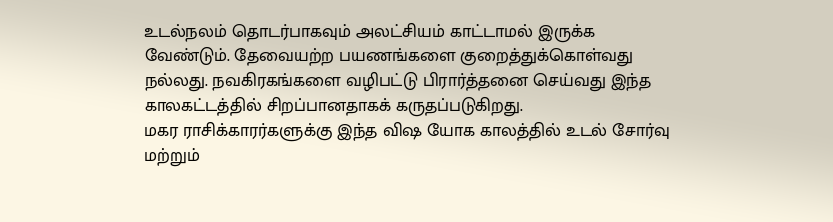உடல்நலம் தொடர்பாகவும் அலட்சியம் காட்டாமல் இருக்க வேண்டும். தேவையற்ற பயணங்களை குறைத்துக்கொள்வது நல்லது. நவகிரகங்களை வழிபட்டு பிரார்த்தனை செய்வது இந்த காலகட்டத்தில் சிறப்பானதாகக் கருதப்படுகிறது.
மகர ராசிக்காரர்களுக்கு இந்த விஷ யோக காலத்தில் உடல் சோர்வு மற்றும்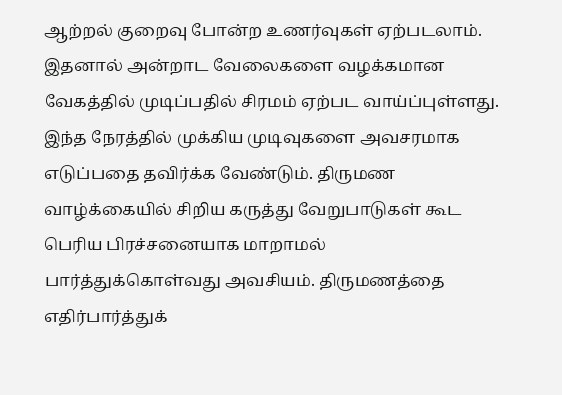ஆற்றல் குறைவு போன்ற உணர்வுகள் ஏற்படலாம். இதனால் அன்றாட வேலைகளை வழக்கமான வேகத்தில் முடிப்பதில் சிரமம் ஏற்பட வாய்ப்புள்ளது.
இந்த நேரத்தில் முக்கிய முடிவுகளை அவசரமாக எடுப்பதை தவிர்க்க வேண்டும். திருமண வாழ்க்கையில் சிறிய கருத்து வேறுபாடுகள் கூட பெரிய பிரச்சனையாக மாறாமல் பார்த்துக்கொள்வது அவசியம். திருமணத்தை எதிர்பார்த்துக்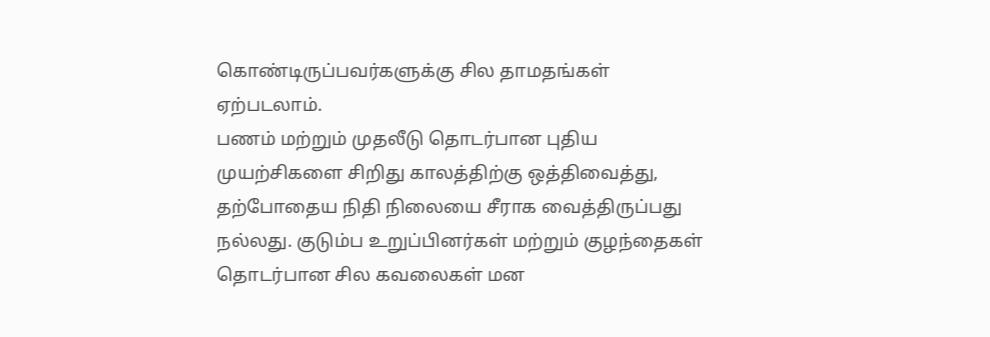கொண்டிருப்பவர்களுக்கு சில தாமதங்கள் ஏற்படலாம்.
பணம் மற்றும் முதலீடு தொடர்பான புதிய முயற்சிகளை சிறிது காலத்திற்கு ஒத்திவைத்து, தற்போதைய நிதி நிலையை சீராக வைத்திருப்பது நல்லது. குடும்ப உறுப்பினர்கள் மற்றும் குழந்தைகள் தொடர்பான சில கவலைகள் மன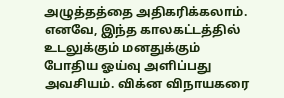அழுத்தத்தை அதிகரிக்கலாம்.
எனவே, இந்த காலகட்டத்தில் உடலுக்கும் மனதுக்கும் போதிய ஓய்வு அளிப்பது அவசியம். விக்ன விநாயகரை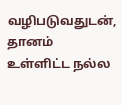வழிபடுவதுடன், தானம் உள்ளிட்ட நல்ல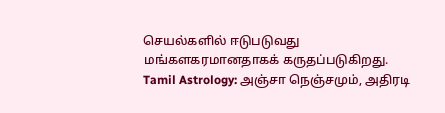செயல்களில் ஈடுபடுவது மங்களகரமானதாகக் கருதப்படுகிறது.
Tamil Astrology: அஞ்சா நெஞ்சமும், அதிரடி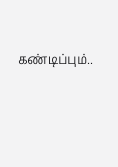கண்டிப்பும்..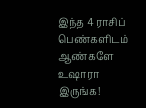இந்த 4 ராசிப் பெண்களிடம் ஆண்களே உஷாரா இருங்க!